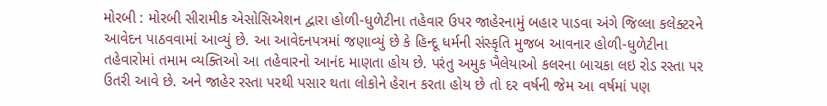મોરબી : મોરબી સીરામીક એસોસિએશન દ્વારા હોળી-ધુળેટીના તહેવાર ઉપર જાહેરનામું બહાર પાડવા અંગે જિલ્લા કલેક્ટરને આવેદન પાઠવવામાં આવ્યું છે. આ આવેદનપત્રમાં જણાવ્યું છે કે હિન્દૂ ધર્મની સંસ્કૃતિ મુજબ આવનાર હોળી-ધુળેટીના તહેવારોમાં તમામ વ્યક્તિઓ આ તહેવારનો આનંદ માણતા હોય છે. પરંતુ અમુક ખૈલેયાઓ કલરના બાચકા લઇ રોડ રસ્તા પર ઉતરી આવે છે. અને જાહેર રસ્તા પરથી પસાર થતા લોકોને હેરાન કરતા હોય છે તો દર વર્ષની જેમ આ વર્ષમાં પણ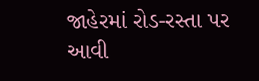જાહેરમાં રોડ-રસ્તા પર આવી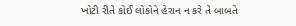ખોટી રીતે કોઈ લોકોને હેરાન ન કરે તે બાબતે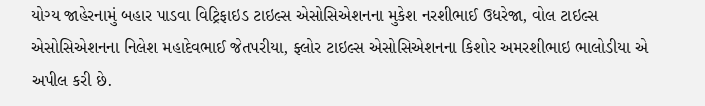યોગ્ય જાહેરનામું બહાર પાડવા વિટ્રિફાઇડ ટાઇલ્સ એસોસિએશનના મુકેશ નરશીભાઈ ઉધરેજા, વોલ ટાઇલ્સ એસોસિએશનના નિલેશ મહાદેવભાઈ જેતપરીયા, ફ્લોર ટાઇલ્સ એસોસિએશનના કિશોર અમરશીભાઇ ભાલોડીયા એ અપીલ કરી છે.